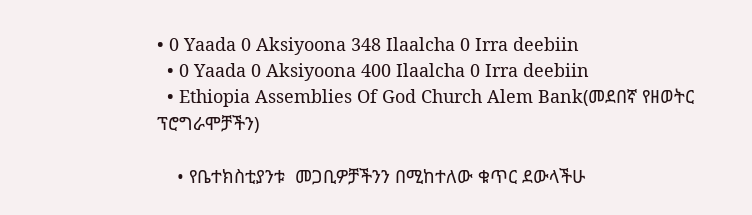• 0 Yaada 0 Aksiyoona 348 Ilaalcha 0 Irra deebiin
  • 0 Yaada 0 Aksiyoona 400 Ilaalcha 0 Irra deebiin
  • Ethiopia Assemblies Of God Church Alem Bank(መደበኛ የዘወትር ፕሮግራሞቻችን)

    • የቤተክስቲያንቱ  መጋቢዎቻችንን በሚከተለው ቁጥር ደውላችሁ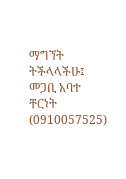ማግኘት ትችላላችሁ፤ መጋቢ አባተ ቸርነት  (0910057525)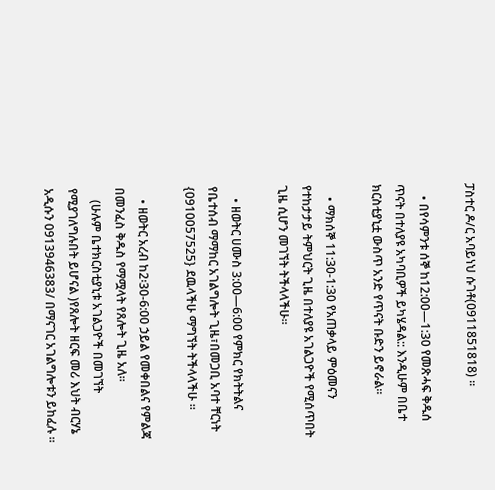ፓስተር ዶ/ር አባይነህ ሱገቶ(0911851818) ።

    • በየሳምንቱ ሰኞ ከ12:00—1:30 የመጽሓፍ ቅዱሰ ጥናት በተለያዩ አካባቢዎች ይካሄዳል:: እንዲሁም በቤተ ክርስቲያኒቷ ውስጥ አንድ የጥናት ቡድን ይኖራል።

    • ማክሰኞ 11:30-1:30 የአጠቃላይ ምዕመናን የተከታታይ ትምህርት ጊዜ በተለያዩ አገልጋዮች የሚሰጥበት ጊዜ ሲሆን መገኘት ትችላላችሁ።

    • ዘወትር ሀሙስ 3:00—6:00 የምክር የክትትልና የቤተሰብ ማማከር አገልግሎት ጊዜ፣በመጋቢ አባተ ቸርነት {0910057525} ደዉላችሁ ማግኘት ትችላላችሁ ።

    • ዘወትር አረብ ከ2፡30-6:00 ኃይል የመቀበልና የምልጃ በመንፈስ ቅዱስ የማሟላት የጸሎት ጊዜ አለ።
    (ሁሉም ቤተክርስቲያኒቱ አገልጋዮች በመገኘት የሚያገለግሉበት ይሆናል )የጸሎት ዘርፍ መሪ እህት ብርሃኔ አዲሱን 0913946383/ በማናገር አገልግሎቱን ይከፈሉ ።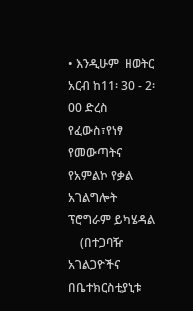• እንዲሁም  ዘወትር አርብ ከ11፡ 30 - 2፡00 ድረስ የፈውስ፣የነፃ የመውጣትና የአምልኮ የቃል አገልግሎት ፕሮግራም ይካሄዳል
    (በተጋባዥ አገልጋዮችና በቤተክርስቲያኒቱ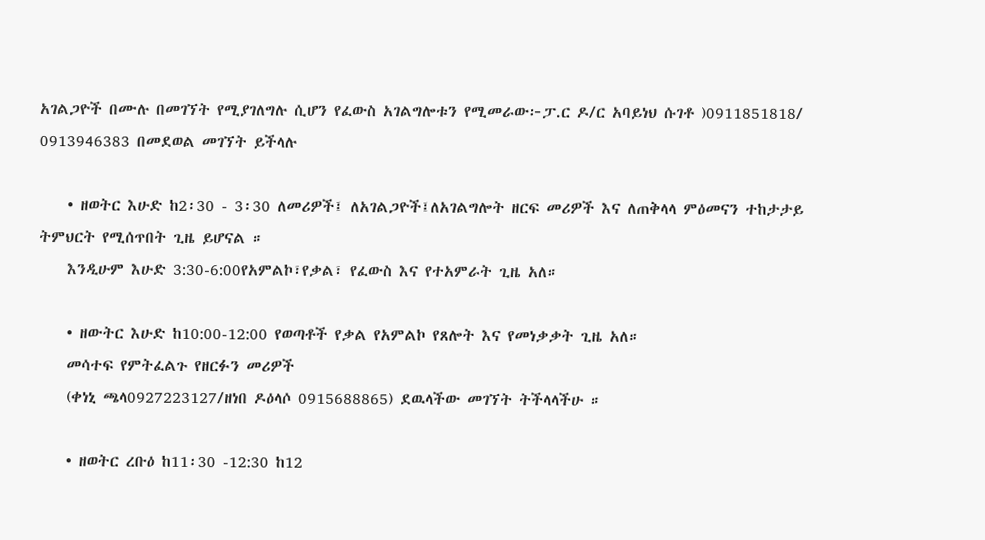አገልጋዮች በሙሉ በመገኘት የሚያገለግሉ ሲሆን የፈውስ አገልግሎቱን የሚመራው፦ፓ.ር ዶ/ር አባይነህ ሱገቶ )0911851818/ 0913946383 በመደወል መገኘት ይችላሉ

    • ዘወትር እሁድ ከ2፡30 - 3፡30 ለመሪዎች፤ ለአገልጋዮች፤ለአገልግሎት ዘርፍ መሪዎች እና ለጠቅላላ ምዕመናን ተከታታይ ትምህርት የሚሰጥበት ጊዜ ይሆናል ።
    እንዲሁም እሁድ 3:30-6:00የአምልኮ፣የቃል፣ የፈውስ እና የተአምራት ጊዜ አለ።

    • ዘውትር እሁድ ከ10:00-12:00 የወጣቶች የቃል የአምልኮ የጸሎት እና የመነቃቃት ጊዜ አለ።
    መሳተፍ የምትፈልጉ የዘርፉን መሪዎች
    (ቀነኒ ጫላ0927223127/ዘነበ ዶዕላሶ 0915688865) ደዉላችው መገኘት ትችላላችሁ ።

    • ዘወትር ረቡዕ ከ11፡30 -12:30 ከ12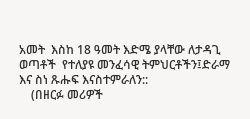አመት  እስከ 18 ዓመት እድሜ ያላቸው ለታዳጊ ወጣቶች  የተለያዩ መንፈሳዊ ትምህርቶችን፤ድራማ እና ስነ ጹሑፍ እናስተምራለን::
    (በዘርፉ መሪዎች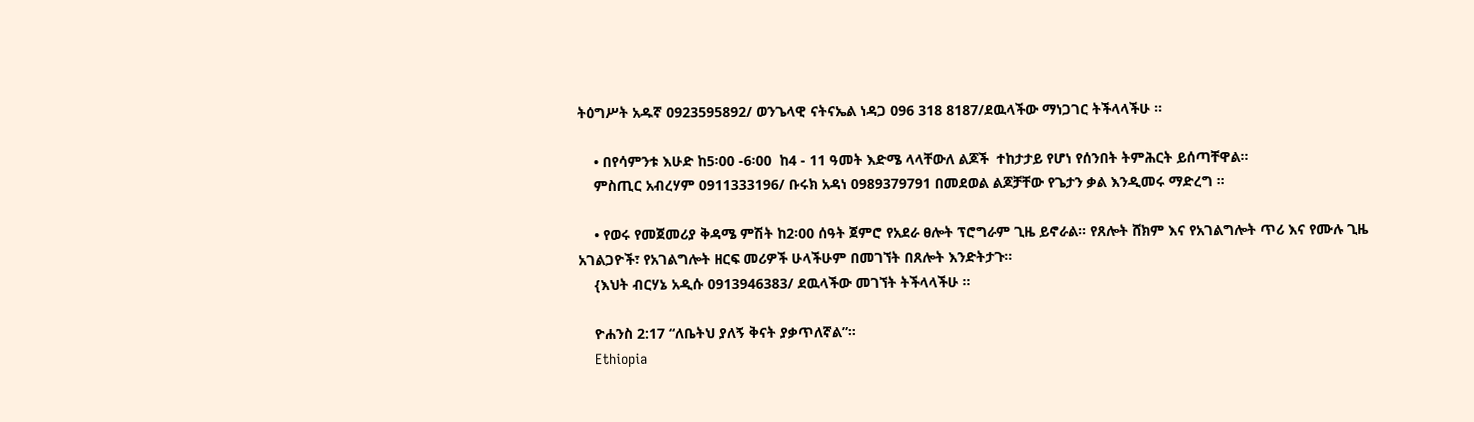ትዕግሥት አዱኛ 0923595892/ ወንጌላዊ ናትናኤል ነዳጋ 096 318 8187/ደዉላችው ማነጋገር ትችላላችሁ ።

    • በየሳምንቱ እሁድ ከ5፡00 -6፡00  ከ4 - 11 ዓመት እድሜ ላላቸውለ ልጆች  ተከታታይ የሆነ የሰንበት ትምሕርት ይሰጣቸዋል።
    ምስጢር አብረሃም 0911333196/ ቡሩክ አዳነ 0989379791 በመደወል ልጆቻቸው የጌታን ቃል እንዲመሩ ማድረግ ።

    • የወሩ የመጀመሪያ ቅዳሜ ምሽት ከ2፡00 ሰዓት ጀምሮ የአደራ ፀሎት ፕሮግራም ጊዜ ይኖራል። የጸሎት ሸክም እና የአገልግሎት ጥሪ እና የሙሉ ጊዜ አገልጋዮች፣ የአገልግሎት ዘርፍ መሪዎች ሁላችሁም በመገኘት በጸሎት እንድትታጉ።
    {እህት ብርሃኔ አዲሱ 0913946383/ ደዉላችው መገኘት ትችላላችሁ ።

    ዮሐንስ 2:17 “ለቤትህ ያለኝ ቅናት ያቃጥለኛል”።
    Ethiopia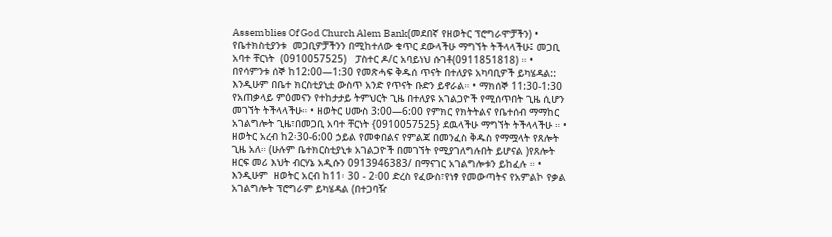Assemblies Of God Church Alem Bank(መደበኛ የዘወትር ፕሮግራሞቻችን) • የቤተክስቲያንቱ  መጋቢዎቻችንን በሚከተለው ቁጥር ደውላችሁ ማግኘት ትችላላችሁ፤ መጋቢ አባተ ቸርነት  (0910057525)   ፓስተር ዶ/ር አባይነህ ሱገቶ(0911851818) ። • በየሳምንቱ ሰኞ ከ12:00—1:30 የመጽሓፍ ቅዱሰ ጥናት በተለያዩ አካባቢዎች ይካሄዳል:: እንዲሁም በቤተ ክርስቲያኒቷ ውስጥ አንድ የጥናት ቡድን ይኖራል። • ማክሰኞ 11:30-1:30 የአጠቃላይ ምዕመናን የተከታታይ ትምህርት ጊዜ በተለያዩ አገልጋዮች የሚሰጥበት ጊዜ ሲሆን መገኘት ትችላላችሁ። • ዘወትር ሀሙስ 3:00—6:00 የምክር የክትትልና የቤተሰብ ማማከር አገልግሎት ጊዜ፣በመጋቢ አባተ ቸርነት {0910057525} ደዉላችሁ ማግኘት ትችላላችሁ ። • ዘወትር አረብ ከ2፡30-6:00 ኃይል የመቀበልና የምልጃ በመንፈስ ቅዱስ የማሟላት የጸሎት ጊዜ አለ። (ሁሉም ቤተክርስቲያኒቱ አገልጋዮች በመገኘት የሚያገለግሉበት ይሆናል )የጸሎት ዘርፍ መሪ እህት ብርሃኔ አዲሱን 0913946383/ በማናገር አገልግሎቱን ይከፈሉ ። • እንዲሁም  ዘወትር አርብ ከ11፡ 30 - 2፡00 ድረስ የፈውስ፣የነፃ የመውጣትና የአምልኮ የቃል አገልግሎት ፕሮግራም ይካሄዳል (በተጋባዥ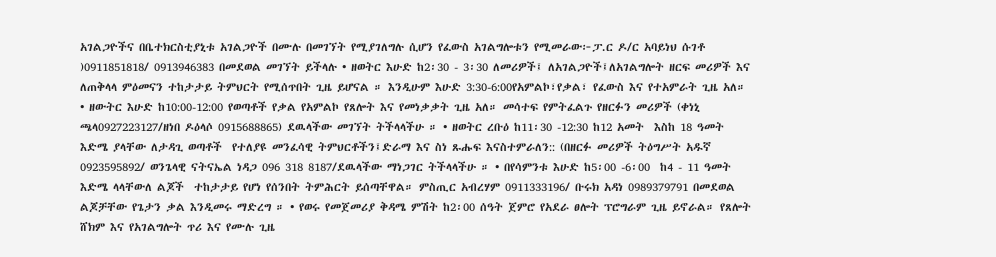አገልጋዮችና በቤተክርስቲያኒቱ አገልጋዮች በሙሉ በመገኘት የሚያገለግሉ ሲሆን የፈውስ አገልግሎቱን የሚመራው፦ፓ.ር ዶ/ር አባይነህ ሱገቶ )0911851818/ 0913946383 በመደወል መገኘት ይችላሉ • ዘወትር እሁድ ከ2፡30 - 3፡30 ለመሪዎች፤ ለአገልጋዮች፤ለአገልግሎት ዘርፍ መሪዎች እና ለጠቅላላ ምዕመናን ተከታታይ ትምህርት የሚሰጥበት ጊዜ ይሆናል ። እንዲሁም እሁድ 3:30-6:00የአምልኮ፣የቃል፣ የፈውስ እና የተአምራት ጊዜ አለ። • ዘውትር እሁድ ከ10:00-12:00 የወጣቶች የቃል የአምልኮ የጸሎት እና የመነቃቃት ጊዜ አለ። መሳተፍ የምትፈልጉ የዘርፉን መሪዎች (ቀነኒ ጫላ0927223127/ዘነበ ዶዕላሶ 0915688865) ደዉላችው መገኘት ትችላላችሁ ። • ዘወትር ረቡዕ ከ11፡30 -12:30 ከ12 አመት  እስከ 18 ዓመት እድሜ ያላቸው ለታዳጊ ወጣቶች  የተለያዩ መንፈሳዊ ትምህርቶችን፤ድራማ እና ስነ ጹሑፍ እናስተምራለን:: (በዘርፉ መሪዎች ትዕግሥት አዱኛ 0923595892/ ወንጌላዊ ናትናኤል ነዳጋ 096 318 8187/ደዉላችው ማነጋገር ትችላላችሁ ። • በየሳምንቱ እሁድ ከ5፡00 -6፡00  ከ4 - 11 ዓመት እድሜ ላላቸውለ ልጆች  ተከታታይ የሆነ የሰንበት ትምሕርት ይሰጣቸዋል። ምስጢር አብረሃም 0911333196/ ቡሩክ አዳነ 0989379791 በመደወል ልጆቻቸው የጌታን ቃል እንዲመሩ ማድረግ ። • የወሩ የመጀመሪያ ቅዳሜ ምሽት ከ2፡00 ሰዓት ጀምሮ የአደራ ፀሎት ፕሮግራም ጊዜ ይኖራል። የጸሎት ሸክም እና የአገልግሎት ጥሪ እና የሙሉ ጊዜ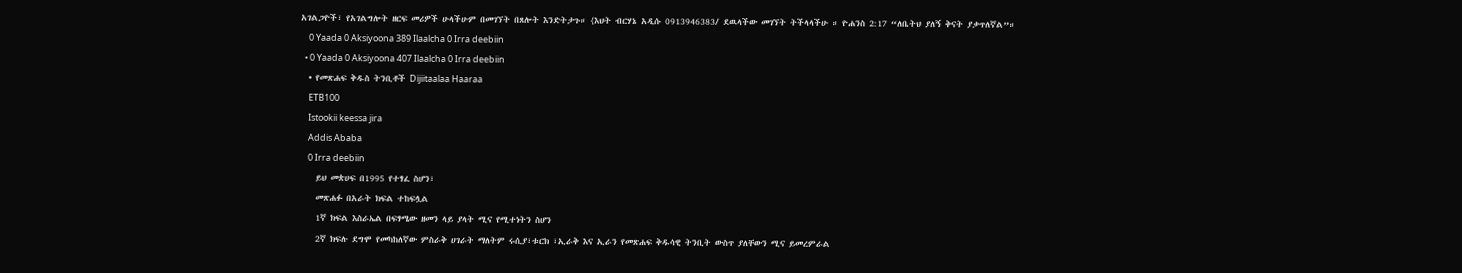አገልጋዮች፣ የአገልግሎት ዘርፍ መሪዎች ሁላችሁም በመገኘት በጸሎት እንድትታጉ። {እህት ብርሃኔ አዲሱ 0913946383/ ደዉላችው መገኘት ትችላላችሁ ። ዮሐንስ 2:17 “ለቤትህ ያለኝ ቅናት ያቃጥለኛል”።
    0 Yaada 0 Aksiyoona 389 Ilaalcha 0 Irra deebiin
  • 0 Yaada 0 Aksiyoona 407 Ilaalcha 0 Irra deebiin
  • የመጽሐፍ ቅዱስ ትንቢቶች Dijiitaalaa Haaraa
    ETB100
    Istookii keessa jira
    Addis Ababa
    0 Irra deebiin
    ይህ መጵሀፍ በ1995 የተፃፈ ስሆን፣
    መጽሐፉ በአራት ክፍል ተከፍሏል
    1ኛ ክፍል እስራኤል በፍፃሜው ዘመን ላይ ያላት ሚና የሚተነትን ስሆን
    2ኛ ክፍሉ ደግሞ የመካከለኛው ምስራቅ ሀገራት ማለትም ሩሲያ፣ቱርክ ፣ኢራቅ እና ኢራን የመጽሐፍ ቅዱሳዊ ትንቢት ውስጥ ያለቸውን ሚና ይመረምራል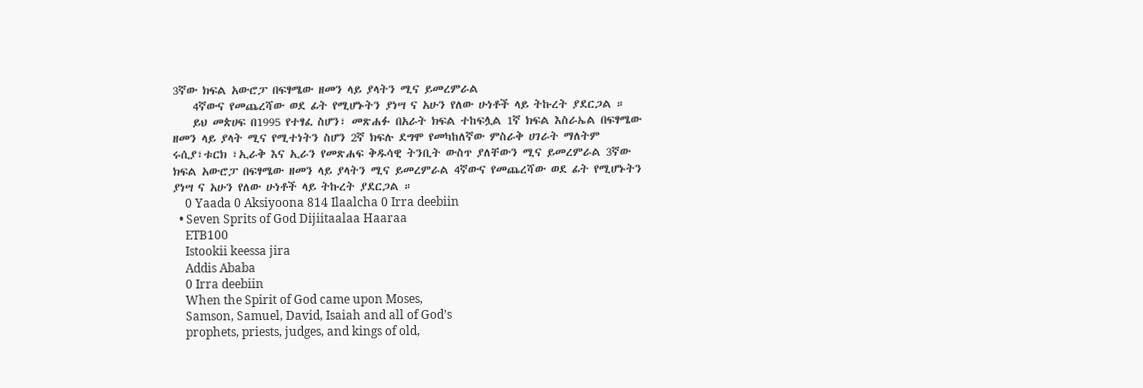3ኛው ክፍል አውሮፓ በፍፃሜው ዘመን ላይ ያላትን ሚና ይመረምራል
    4ኛውና የመጨረሻው ወደ ፊት የሚሆኑትን ያነሣ ና አሁን የለው ሁነቶች ላይ ትኩረት ያደርጋል ።
    ይህ መጵሀፍ በ1995 የተፃፈ ስሆን፣ መጽሐፉ በአራት ክፍል ተከፍሏል 1ኛ ክፍል እስራኤል በፍፃሜው ዘመን ላይ ያላት ሚና የሚተነትን ስሆን 2ኛ ክፍሉ ደግሞ የመካከለኛው ምስራቅ ሀገራት ማለትም ሩሲያ፣ቱርክ ፣ኢራቅ እና ኢራን የመጽሐፍ ቅዱሳዊ ትንቢት ውስጥ ያለቸውን ሚና ይመረምራል 3ኛው ክፍል አውሮፓ በፍፃሜው ዘመን ላይ ያላትን ሚና ይመረምራል 4ኛውና የመጨረሻው ወደ ፊት የሚሆኑትን ያነሣ ና አሁን የለው ሁነቶች ላይ ትኩረት ያደርጋል ።
    0 Yaada 0 Aksiyoona 814 Ilaalcha 0 Irra deebiin
  • Seven Sprits of God Dijiitaalaa Haaraa
    ETB100
    Istookii keessa jira
    Addis Ababa
    0 Irra deebiin
    When the Spirit of God came upon Moses,
    Samson, Samuel, David, Isaiah and all of God’s
    prophets, priests, judges, and kings of old,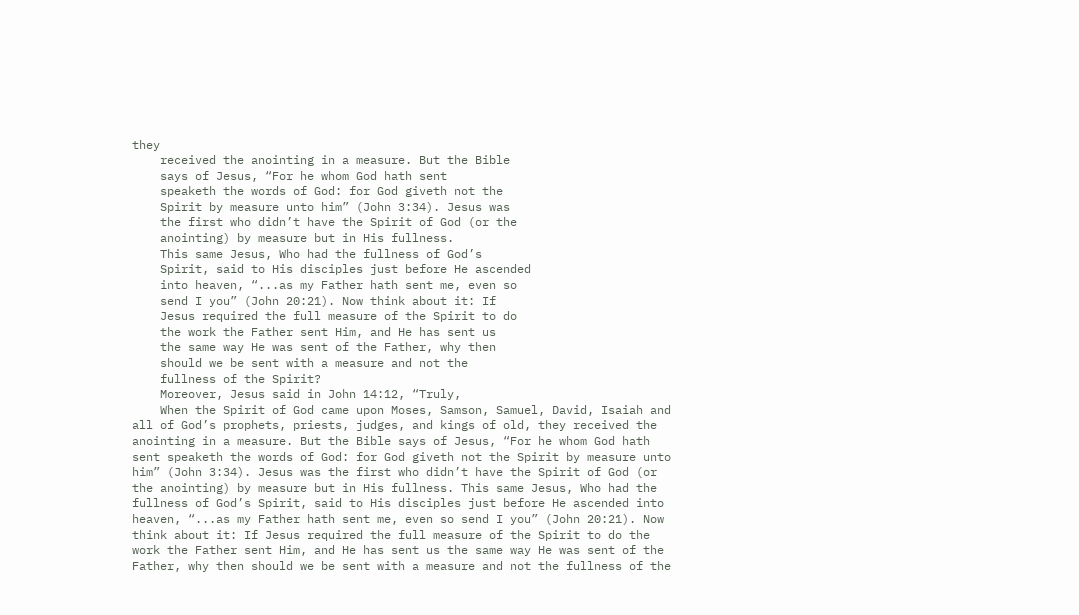they
    received the anointing in a measure. But the Bible
    says of Jesus, “For he whom God hath sent
    speaketh the words of God: for God giveth not the
    Spirit by measure unto him” (John 3:34). Jesus was
    the first who didn’t have the Spirit of God (or the
    anointing) by measure but in His fullness.
    This same Jesus, Who had the fullness of God’s
    Spirit, said to His disciples just before He ascended
    into heaven, “...as my Father hath sent me, even so
    send I you” (John 20:21). Now think about it: If
    Jesus required the full measure of the Spirit to do
    the work the Father sent Him, and He has sent us
    the same way He was sent of the Father, why then
    should we be sent with a measure and not the
    fullness of the Spirit?
    Moreover, Jesus said in John 14:12, “Truly,
    When the Spirit of God came upon Moses, Samson, Samuel, David, Isaiah and all of God’s prophets, priests, judges, and kings of old, they received the anointing in a measure. But the Bible says of Jesus, “For he whom God hath sent speaketh the words of God: for God giveth not the Spirit by measure unto him” (John 3:34). Jesus was the first who didn’t have the Spirit of God (or the anointing) by measure but in His fullness. This same Jesus, Who had the fullness of God’s Spirit, said to His disciples just before He ascended into heaven, “...as my Father hath sent me, even so send I you” (John 20:21). Now think about it: If Jesus required the full measure of the Spirit to do the work the Father sent Him, and He has sent us the same way He was sent of the Father, why then should we be sent with a measure and not the fullness of the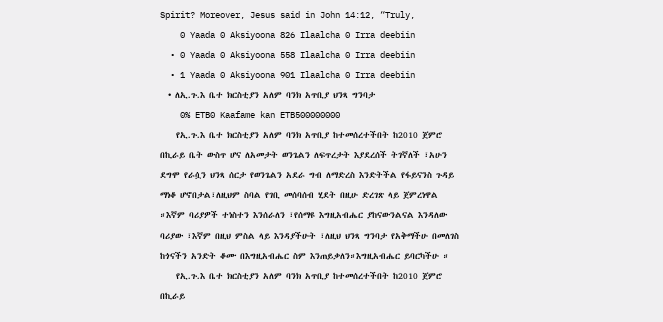Spirit? Moreover, Jesus said in John 14:12, “Truly,
    0 Yaada 0 Aksiyoona 826 Ilaalcha 0 Irra deebiin
  • 0 Yaada 0 Aksiyoona 558 Ilaalcha 0 Irra deebiin
  • 1 Yaada 0 Aksiyoona 901 Ilaalcha 0 Irra deebiin
  • ለኢ.ጉ.እ ቤተ ክርስቲያን አለም ባንክ አጥቢያ ህንጻ ግንባታ
    0% ETB0 Kaafame kan ETB500000000
    የኢ.ጉ.እ ቤተ ክርስቲያን አለም ባንክ አጥቢያ ከተመሰረተችበት ከ2010 ጀምሮ በኪራይ ቤት ውስጥ ሆና ለአመታት ወንጌልን ለፍጥረታት እያደረሰች ትገኛለች ፣አሁን ደግሞ የራሷን ህንጻ ሰርታ የወንጌልን አደራ ግብ ለማድረስ እንድትችል የፋይናንስ ጉዳይ ማነቆ ሆኖበታል፣ለዚህም ስባል የገቢ መሰባሰብ ሂደት በዚሁ ድረገጽ ላይ ጀምረነዋል ።እኛም ባሪያዎች ተነስተን እንሰራለን ፣የሰማዩ እግዚአብሔር ያከናውንልናል እንዳለው ባሪያው ፣እኛም በዚህ ምስል ላይ እንዳያችሁት ፣ለዚህ ህንጻ ግንባታ የአቅማችሁ በመለገስ ከጎናችን አንድት ቆሙ በእግዚአብሔር ስም እንጠይቃለን።እግዚአብሔር ይባርካችሁ ።
    የኢ.ጉ.እ ቤተ ክርስቲያን አለም ባንክ አጥቢያ ከተመሰረተችበት ከ2010 ጀምሮ በኪራይ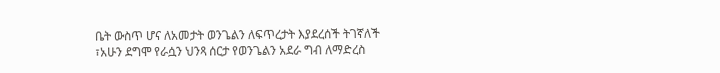ቤት ውስጥ ሆና ለአመታት ወንጌልን ለፍጥረታት እያደረሰች ትገኛለች ፣አሁን ደግሞ የራሷን ህንጻ ሰርታ የወንጌልን አደራ ግብ ለማድረስ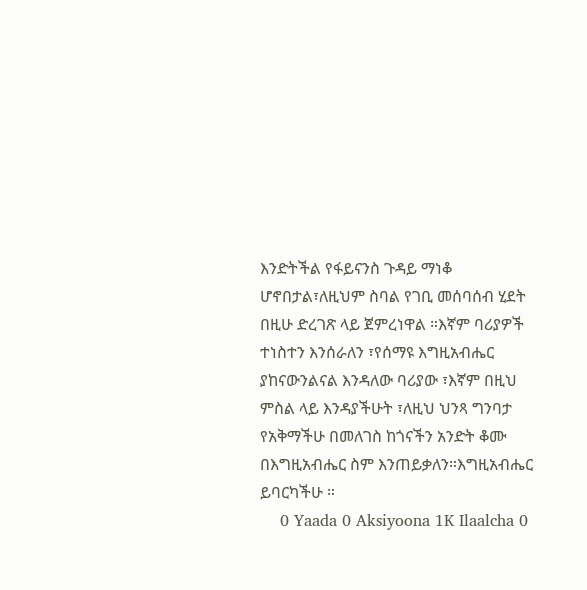እንድትችል የፋይናንስ ጉዳይ ማነቆ ሆኖበታል፣ለዚህም ስባል የገቢ መሰባሰብ ሂደት በዚሁ ድረገጽ ላይ ጀምረነዋል ።እኛም ባሪያዎች ተነስተን እንሰራለን ፣የሰማዩ እግዚአብሔር ያከናውንልናል እንዳለው ባሪያው ፣እኛም በዚህ ምስል ላይ እንዳያችሁት ፣ለዚህ ህንጻ ግንባታ የአቅማችሁ በመለገስ ከጎናችን አንድት ቆሙ በእግዚአብሔር ስም እንጠይቃለን።እግዚአብሔር ይባርካችሁ ።
    0 Yaada 0 Aksiyoona 1K Ilaalcha 0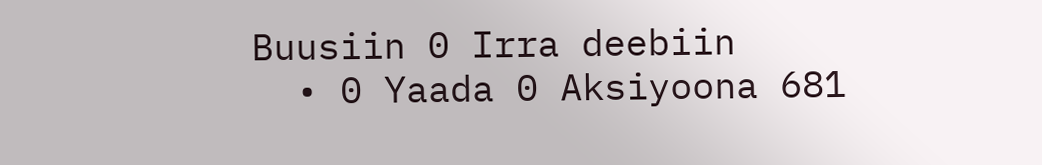Buusiin 0 Irra deebiin
  • 0 Yaada 0 Aksiyoona 681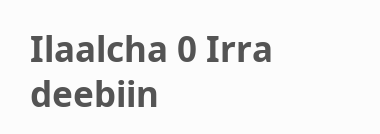Ilaalcha 0 Irra deebiin